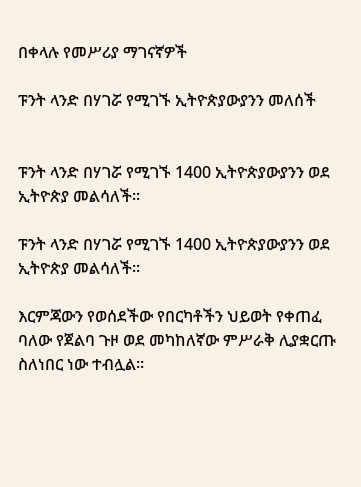በቀላሉ የመሥሪያ ማገናኛዎች

ፑንት ላንድ በሃገሯ የሚገኙ ኢትዮጵያውያንን መለሰች


ፑንት ላንድ በሃገሯ የሚገኙ 1400 ኢትዮጵያውያንን ወደ ኢትዮጵያ መልሳለች፡፡

ፑንት ላንድ በሃገሯ የሚገኙ 1400 ኢትዮጵያውያንን ወደ ኢትዮጵያ መልሳለች፡፡

እርምጃውን የወሰደችው የበርካቶችን ህይወት የቀጠፈ ባለው የጀልባ ጉዞ ወደ መካከለኛው ምሥራቅ ሊያቋርጡ ስለነበር ነው ተብሏል፡፡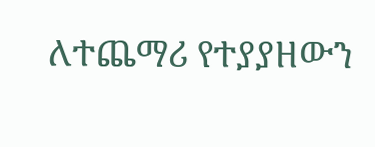ለተጨማሪ የተያያዘውን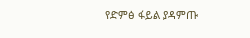የድምፅ ፋይል ያዳምጡ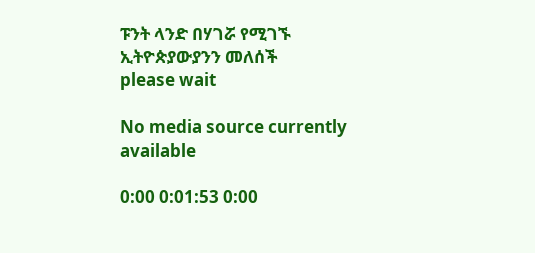ፑንት ላንድ በሃገሯ የሚገኙ ኢትዮጵያውያንን መለሰች
please wait

No media source currently available

0:00 0:01:53 0:00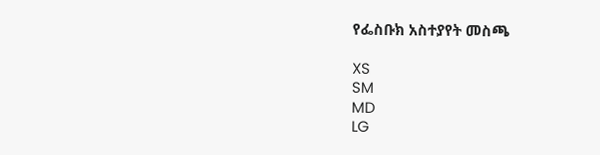የፌስቡክ አስተያየት መስጫ

XS
SM
MD
LG